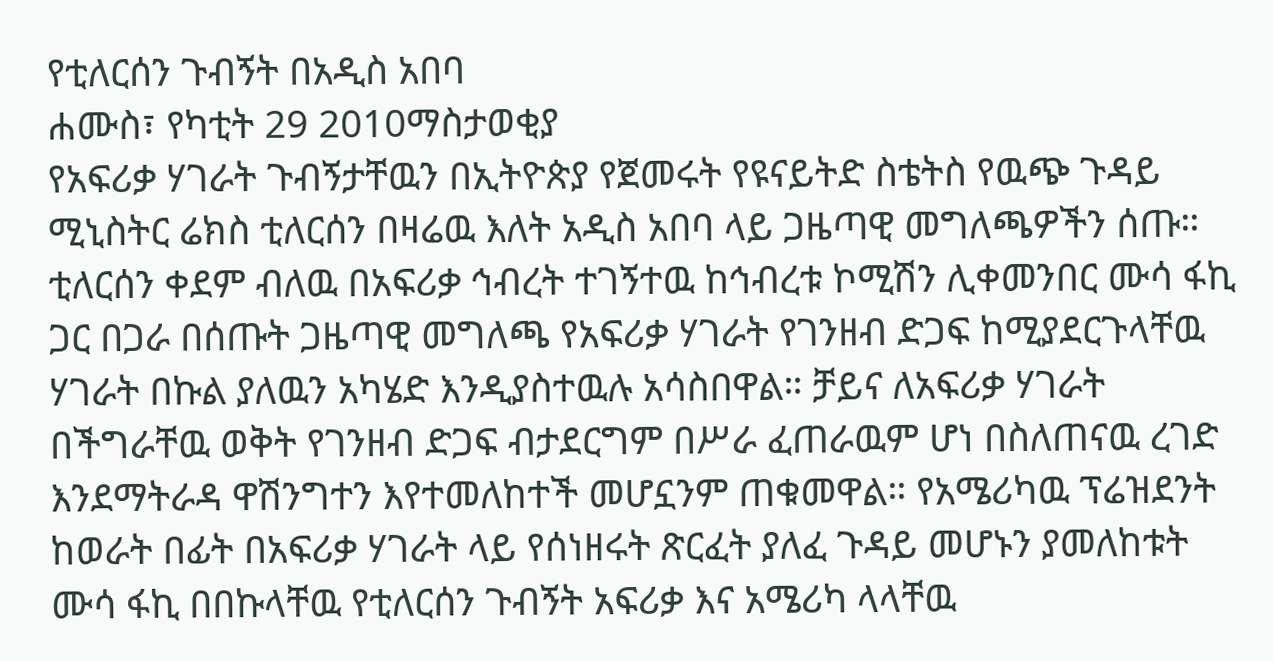የቲለርሰን ጉብኝት በአዲስ አበባ
ሐሙስ፣ የካቲት 29 2010ማስታወቂያ
የአፍሪቃ ሃገራት ጉብኝታቸዉን በኢትዮጵያ የጀመሩት የዩናይትድ ስቴትስ የዉጭ ጉዳይ ሚኒስትር ሬክስ ቲለርሰን በዛሬዉ እለት አዲስ አበባ ላይ ጋዜጣዊ መግለጫዎችን ሰጡ። ቲለርሰን ቀደም ብለዉ በአፍሪቃ ኅብረት ተገኝተዉ ከኅብረቱ ኮሚሽን ሊቀመንበር ሙሳ ፋኪ ጋር በጋራ በሰጡት ጋዜጣዊ መግለጫ የአፍሪቃ ሃገራት የገንዘብ ድጋፍ ከሚያደርጉላቸዉ ሃገራት በኩል ያለዉን አካሄድ እንዲያስተዉሉ አሳስበዋል። ቻይና ለአፍሪቃ ሃገራት በችግራቸዉ ወቅት የገንዘብ ድጋፍ ብታደርግም በሥራ ፈጠራዉም ሆነ በስለጠናዉ ረገድ እንደማትራዳ ዋሽንግተን እየተመለከተች መሆኗንም ጠቁመዋል። የአሜሪካዉ ፕሬዝደንት ከወራት በፊት በአፍሪቃ ሃገራት ላይ የሰነዘሩት ጽርፈት ያለፈ ጉዳይ መሆኑን ያመለከቱት ሙሳ ፋኪ በበኩላቸዉ የቲለርሰን ጉብኝት አፍሪቃ እና አሜሪካ ላላቸዉ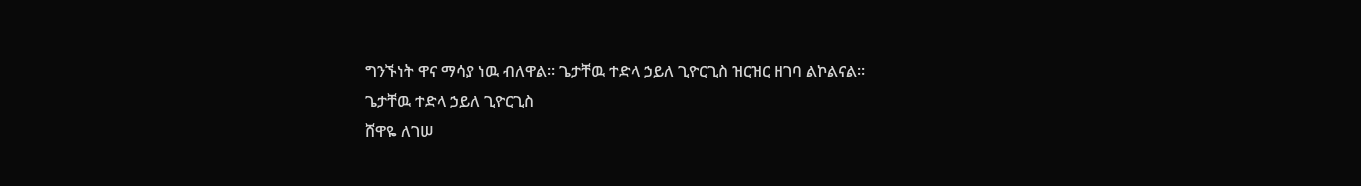ግንኙነት ዋና ማሳያ ነዉ ብለዋል። ጌታቸዉ ተድላ ኃይለ ጊዮርጊስ ዝርዝር ዘገባ ልኮልናል።
ጌታቸዉ ተድላ ኃይለ ጊዮርጊስ
ሸዋዬ ለገሠ